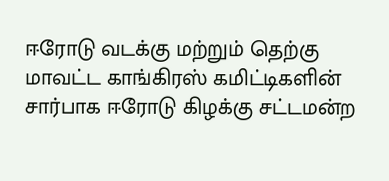ஈரோடு வடக்கு மற்றும் தெற்கு மாவட்ட காங்கிரஸ் கமிட்டிகளின் சார்பாக ஈரோடு கிழக்கு சட்டமன்ற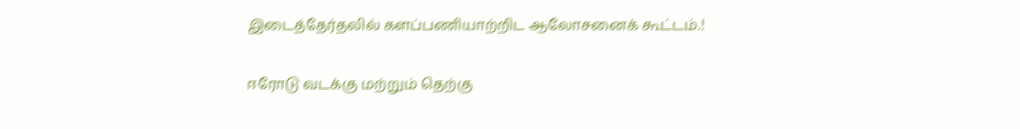இடைத்தேர்தலில் களப்பணியாற்றிட ஆலோசனைக் கூட்டம்.!

ஈரோடு வடக்கு மற்றும் தெற்கு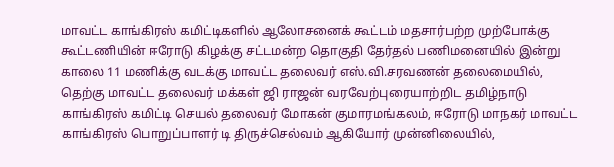மாவட்ட காங்கிரஸ் கமிட்டிகளில் ஆலோசனைக் கூட்டம் மதசார்பற்ற முற்போக்கு கூட்டணியின் ஈரோடு கிழக்கு சட்டமன்ற தொகுதி தேர்தல் பணிமனையில் இன்று காலை 11 மணிக்கு வடக்கு மாவட்ட தலைவர் எஸ்.வி.சரவணன் தலைமையில்,
தெற்கு மாவட்ட தலைவர் மக்கள் ஜி ராஜன் வரவேற்புரையாற்றிட தமிழ்நாடு காங்கிரஸ் கமிட்டி செயல் தலைவர் மோகன் குமாரமங்கலம், ஈரோடு மாநகர் மாவட்ட காங்கிரஸ் பொறுப்பாளர் டி திருச்செல்வம் ஆகியோர் முன்னிலையில்,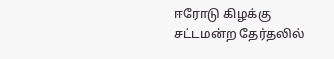ஈரோடு கிழக்கு சட்டமன்ற தேர்தலில்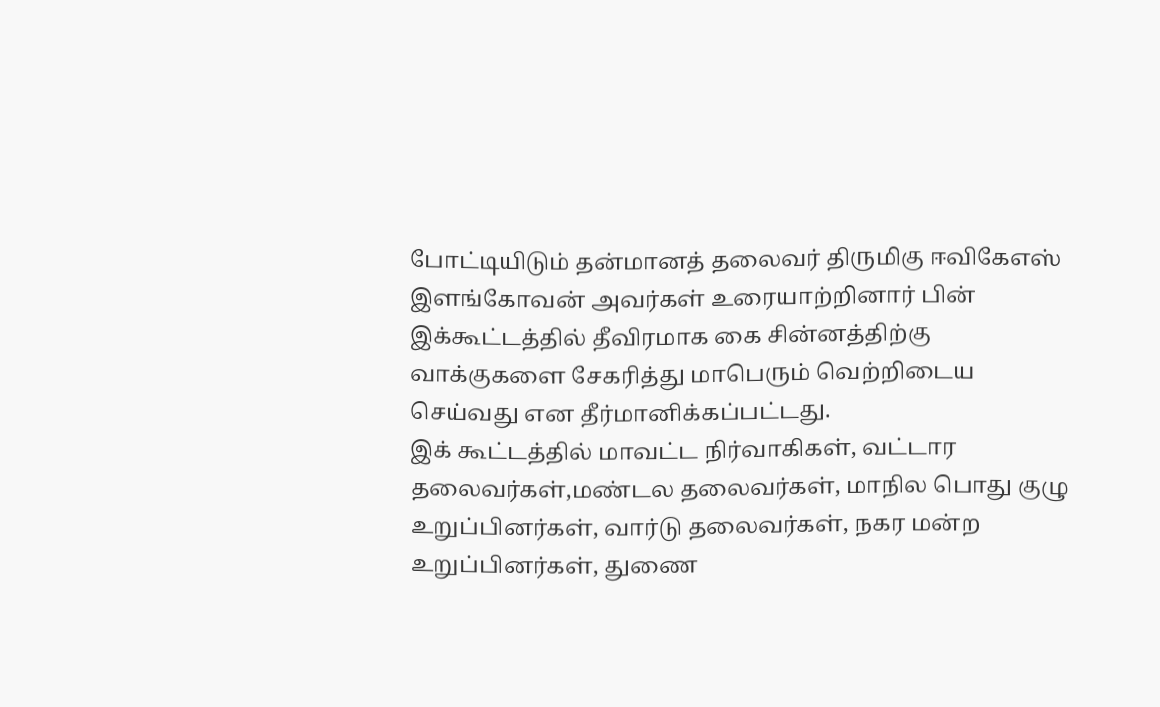போட்டியிடும் தன்மானத் தலைவர் திருமிகு ஈவிகேஎஸ் இளங்கோவன் அவர்கள் உரையாற்றினார் பின் இக்கூட்டத்தில் தீவிரமாக கை சின்னத்திற்கு வாக்குகளை சேகரித்து மாபெரும் வெற்றிடைய செய்வது என தீர்மானிக்கப்பட்டது.
இக் கூட்டத்தில் மாவட்ட நிர்வாகிகள், வட்டார தலைவர்கள்,மண்டல தலைவர்கள், மாநில பொது குழு உறுப்பினர்கள், வார்டு தலைவர்கள், நகர மன்ற உறுப்பினர்கள், துணை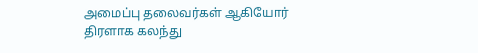அமைப்பு தலைவர்கள் ஆகியோர் திரளாக கலந்து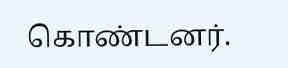கொண்டனர்.